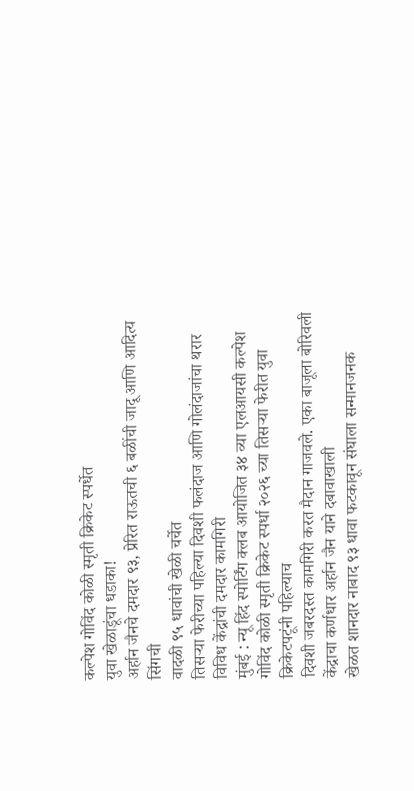कल्पेश गोविंद कोळी स्मृती क्रिकेट स्पर्धेत
युवा खेळाडूंचा धडाका!
अर्हान जैनचे दमदार ९३, प्रेरित राऊतची ६ बळींची जादू आणि आदित्य सिंगची
वादळी ९५ धावांची खेळी चर्चेत
तिसऱ्या फेरीच्या पहिल्या दिवशी फलंदाज आणि गोलंदाजांचा थरार
विविध केंद्रांची दमदार कामगिरी
मुंबई : न्यू हिंद स्पोर्टिंग क्लब आयोजित ३४ व्या एलआयसी कल्पेश
गोविंद कोळी स्मृती क्रिकेट स्पर्धा २०२६ च्या तिसऱ्या फेरीत युवा क्रिकेटपटूंनी पहिल्याच
दिवशी जबरदस्त कामगिरी करत मैदान गाजवले. एका बाजूला बोरिवली केंद्राचा कर्णधार अर्हान जैन याने दबावाखाली
खेळत शानदार नाबाद ९३ धावा फटकावून संघाला सन्मानजनक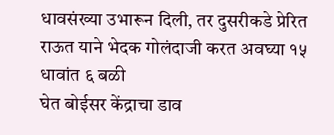धावसंख्या उभारून दिली, तर दुसरीकडे प्रेरित राऊत याने भेदक गोलंदाजी करत अवघ्या १५ धावांत ६ बळी
घेत बोईसर केंद्राचा डाव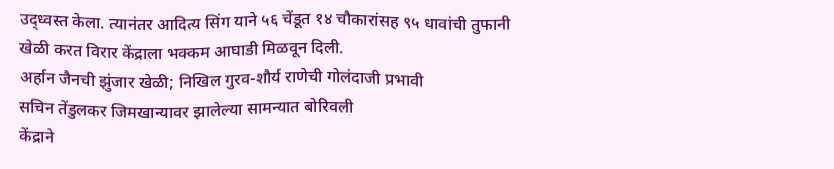उद्ध्वस्त केला. त्यानंतर आदित्य सिंग याने ५६ चेंडूत १४ चौकारांसह ९५ धावांची तुफानी
खेळी करत विरार केंद्राला भक्कम आघाडी मिळवून दिली.
अर्हान जैनची झुंजार खेळी; निखिल गुरव-शौर्य राणेची गोलंदाजी प्रभावी
सचिन तेंडुलकर जिमखान्यावर झालेल्या सामन्यात बोरिवली
केंद्राने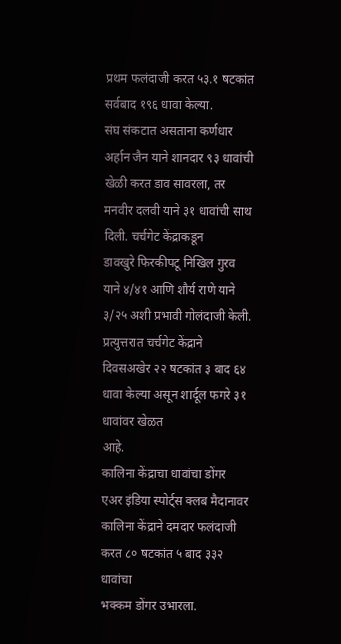प्रथम फलंदाजी करत ५३.१ षटकांत सर्वबाद १९६ धावा केल्या.
संघ संकटात असताना कर्णधार अर्हान जैन याने शानदार ९३ धावांची खेळी करत डाव सावरला, तर मनवीर दलवी याने ३१ धावांची साथ दिली. चर्चगेट केंद्राकडून
डावखुरे फिरकीपटू निखिल गुरव याने ४/४१ आणि शौर्य राणे याने ३/२५ अशी प्रभावी गोलंदाजी केली.
प्रत्युत्तरात चर्चगेट केंद्राने दिवसअखेर २२ षटकांत ३ बाद ६४ धावा केल्या असून शार्दूल फगरे ३१ धावांवर खेळत
आहे.
कालिना केंद्राचा धावांचा डोंगर
एअर इंडिया स्पोर्ट्स क्लब मैदानावर कालिना केंद्राने दमदार फलंदाजी करत ८० षटकांत ५ बाद ३३२ धावांचा
भक्कम डोंगर उभारला.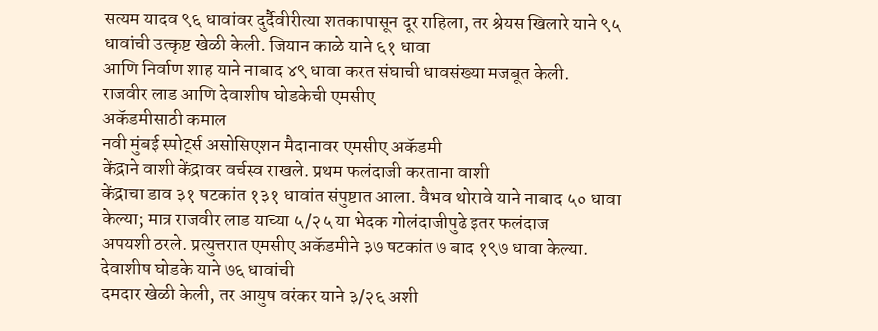सत्यम यादव ९६ धावांवर दुर्दैवीरीत्या शतकापासून दूर राहिला, तर श्रेयस खिलारे याने ९५ धावांची उत्कृष्ट खेळी केली. जियान काळे याने ६१ धावा
आणि निर्वाण शाह याने नाबाद ४९ धावा करत संघाची धावसंख्या मजबूत केली.
राजवीर लाड आणि देवाशीष घोडकेची एमसीए
अकॅडमीसाठी कमाल
नवी मुंबई स्पोर्ट्स असोसिएशन मैदानावर एमसीए अकॅडमी
केंद्राने वाशी केंद्रावर वर्चस्व राखले. प्रथम फलंदाजी करताना वाशी
केंद्राचा डाव ३१ षटकांत १३१ धावांत संपुष्टात आला. वैभव थोरावे याने नाबाद ५० धावा केल्या; मात्र राजवीर लाड याच्या ५/२५ या भेदक गोलंदाजीपुढे इतर फलंदाज
अपयशी ठरले. प्रत्युत्तरात एमसीए अकॅडमीने ३७ षटकांत ७ बाद १९७ धावा केल्या. देवाशीष घोडके याने ७६ धावांची
दमदार खेळी केली, तर आयुष वरंकर याने ३/२६ अशी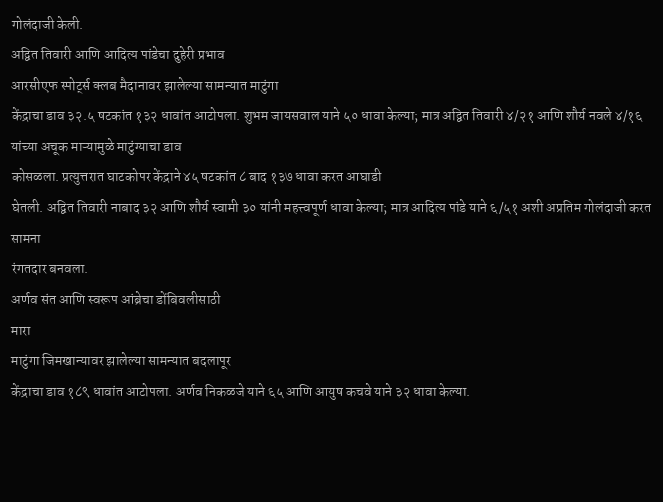गोलंदाजी केली.
अद्वित तिवारी आणि आदित्य पांडेचा दुहेरी प्रभाव
आरसीएफ स्पोर्ट्स क्लब मैदानावर झालेल्या सामन्यात माटुंगा
केंद्राचा डाव ३२.५ षटकांत १३२ धावांत आटोपला. शुभम जायसवाल याने ५० धावा केल्या; मात्र अद्वित तिवारी ४/२१ आणि शौर्य नवले ४/१६ यांच्या अचूक माऱ्यामुळे माटुंग्याचा डाव
कोसळला. प्रत्युत्तरात घाटकोपर केंद्राने ४५ षटकांत ८ बाद १३७ धावा करत आघाडी
घेतली. अद्वित तिवारी नाबाद ३२ आणि शौर्य स्वामी ३० यांनी महत्त्वपूर्ण धावा केल्या; मात्र आदित्य पांडे याने ६/५१ अशी अप्रतिम गोलंदाजी करत सामना
रंगतदार बनवला.
अर्णव संत आणि स्वरूप आंब्रेचा डोंबिवलीसाठी
मारा
माटुंगा जिमखान्यावर झालेल्या सामन्यात बदलापूर
केंद्राचा डाव १८९ धावांत आटोपला. अर्णव निकळजे याने ६५ आणि आयुष कचवे याने ३२ धावा केल्या.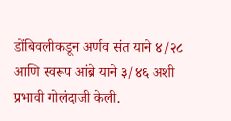डोंबिवलीकडून अर्णव संत याने ४/२८ आणि स्वरूप आंब्रे याने ३/४६ अशी
प्रभावी गोलंदाजी केली.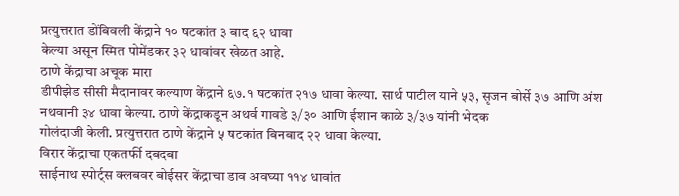प्रत्युत्तरात डोंबिवली केंद्राने १० षटकांत ३ बाद ६२ धावा
केल्या असून स्मित पोमेंडकर ३२ धावांवर खेळत आहे.
ठाणे केंद्राचा अचूक मारा
डीपीझेड सीसी मैदानावर कल्याण केंद्राने ६७.१ षटकांत २१७ धावा केल्या. सार्थ पाटील याने ५३, सृजन बोर्से ३७ आणि अंश नथवानी ३४ धावा केल्या. ठाणे केंद्राकडून अथर्व गावडे ३/३० आणि ईशान काळे ३/३७ यांनी भेदक
गोलंदाजी केली. प्रत्युत्तरात ठाणे केंद्राने ५ षटकांत बिनबाद २२ धावा केल्या.
विरार केंद्राचा एकतर्फी दबदबा
साईनाथ स्पोर्ट्स क्लबवर बोईसर केंद्राचा डाव अवघ्या ११४ धावांत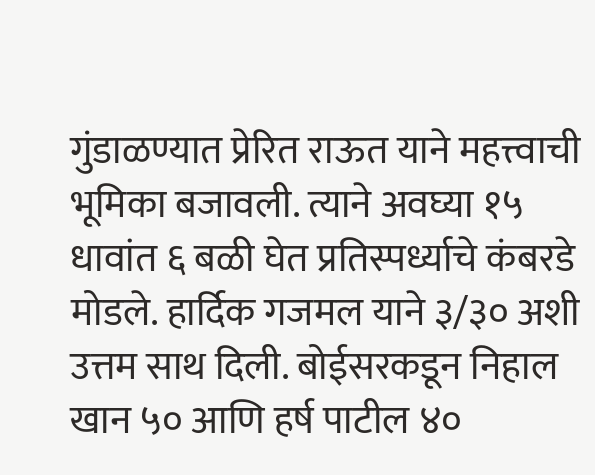गुंडाळण्यात प्रेरित राऊत याने महत्त्वाची
भूमिका बजावली. त्याने अवघ्या १५ धावांत ६ बळी घेत प्रतिस्पर्ध्याचे कंबरडे मोडले. हार्दिक गजमल याने ३/३० अशी
उत्तम साथ दिली. बोईसरकडून निहाल खान ५० आणि हर्ष पाटील ४०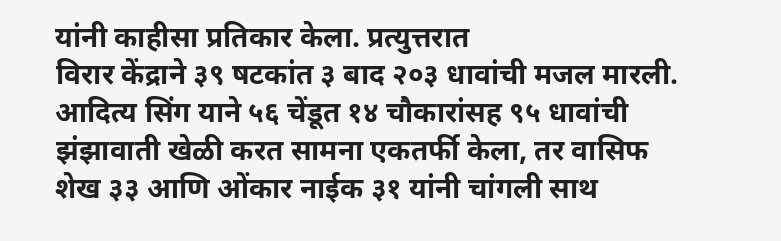यांनी काहीसा प्रतिकार केला. प्रत्युत्तरात
विरार केंद्राने ३९ षटकांत ३ बाद २०३ धावांची मजल मारली. आदित्य सिंग याने ५६ चेंडूत १४ चौकारांसह ९५ धावांची
झंझावाती खेळी करत सामना एकतर्फी केला, तर वासिफ शेख ३३ आणि ओंकार नाईक ३१ यांनी चांगली साथ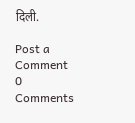दिली.

Post a Comment
0 Comments